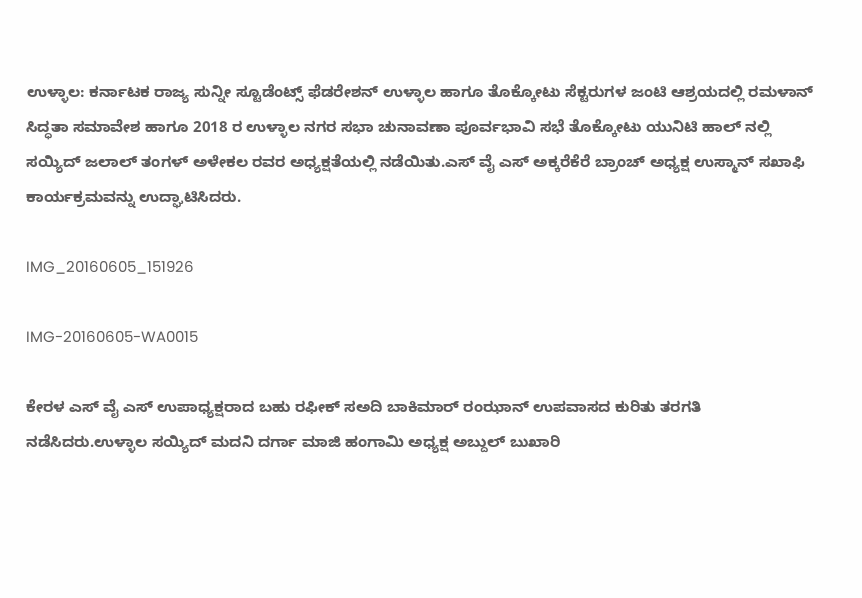ಉಳ್ಳಾಲ: ಕರ್ನಾಟಕ ರಾಜ್ಯ ಸುನ್ನೀ ಸ್ಟೂಡೆಂಟ್ಸ್ ಫೆಡರೇಶನ್ ಉಳ್ಳಾಲ ಹಾಗೂ ತೊಕ್ಕೋಟು ಸೆಕ್ಟರುಗಳ ಜಂಟಿ ಆಶ್ರಯದಲ್ಲಿ ರಮಳಾನ್ ಸಿದ್ಧತಾ ಸಮಾವೇಶ ಹಾಗೂ 2018 ರ ಉಳ್ಳಾಲ ನಗರ ಸಭಾ ಚುನಾವಣಾ ಪೂರ್ವಭಾವಿ ಸಭೆ ತೊಕ್ಕೋಟು ಯುನಿಟಿ ಹಾಲ್ ನಲ್ಲಿ ಸಯ್ಯಿದ್ ಜಲಾಲ್ ತಂಗಳ್ ಅಳೇಕಲ ರವರ ಅಧ್ಯಕ್ಷತೆಯಲ್ಲಿ ನಡೆಯಿತು.ಎಸ್ ವೈ ಎಸ್ ಅಕ್ಕರೆಕೆರೆ ಬ್ರಾಂಚ್ ಅಧ್ಯಕ್ಷ ಉಸ್ಮಾನ್ ಸಖಾಫಿ ಕಾರ್ಯಕ್ರಮವನ್ನು ಉದ್ಘಾಟಿಸಿದರು.

IMG_20160605_151926

IMG-20160605-WA0015

ಕೇರಳ ಎಸ್ ವೈ ಎಸ್ ಉಪಾಧ್ಯಕ್ಷರಾದ ಬಹು ರಫೀಕ್ ಸಅದಿ ಬಾಕಿಮಾರ್ ರಂಝಾನ್ ಉಪವಾಸದ ಕುರಿತು ತರಗತಿ ನಡೆಸಿದರು.ಉಳ್ಳಾಲ ಸಯ್ಯಿದ್ ಮದನಿ ದರ್ಗಾ ಮಾಜಿ ಹಂಗಾಮಿ ಅಧ್ಯಕ್ಷ ಅಬ್ದುಲ್ ಬುಖಾರಿ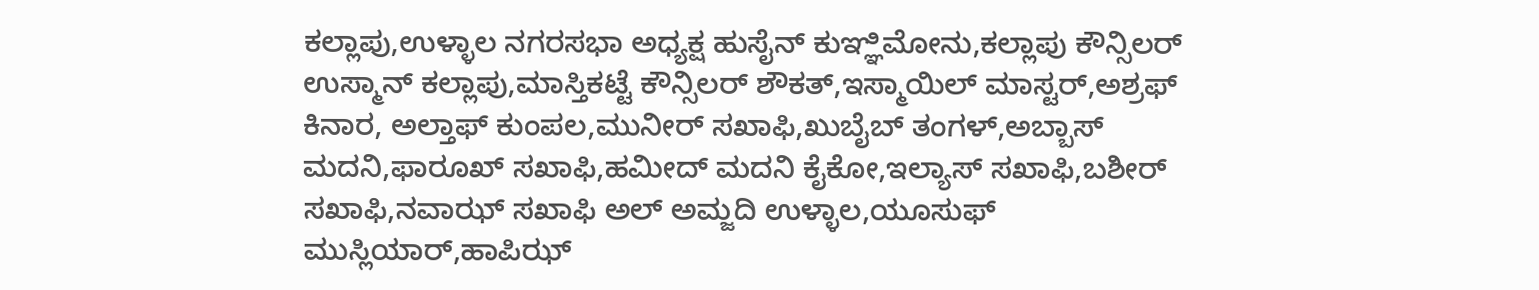ಕಲ್ಲಾಪು,ಉಳ್ಳಾಲ ನಗರಸಭಾ ಅಧ್ಯಕ್ಷ ಹುಸೈನ್ ಕುಞ್ಞಿಮೋನು,ಕಲ್ಲಾಪು ಕೌನ್ಸಿಲರ್ ಉಸ್ಮಾನ್ ಕಲ್ಲಾಪು,ಮಾಸ್ತಿಕಟ್ಟೆ ಕೌನ್ಸಿಲರ್ ಶೌಕತ್,ಇಸ್ಮಾಯಿಲ್ ಮಾಸ್ಟರ್,ಅಶ್ರಫ್ ಕಿನಾರ, ಅಲ್ತಾಫ್ ಕುಂಪಲ,ಮುನೀರ್ ಸಖಾಫಿ,ಖುಬೈಬ್ ತಂಗಳ್,ಅಬ್ಬಾಸ್ ಮದನಿ,ಫಾರೂಖ್ ಸಖಾಫಿ,ಹಮೀದ್ ಮದನಿ ಕೈಕೋ,ಇಲ್ಯಾಸ್ ಸಖಾಫಿ,ಬಶೀರ್ ಸಖಾಫಿ,ನವಾಝ್ ಸಖಾಫಿ ಅಲ್ ಅಮ್ಜದಿ ಉಳ್ಳಾಲ,ಯೂಸುಫ್ ಮುಸ್ಲಿಯಾರ್,ಹಾಪಿಝ್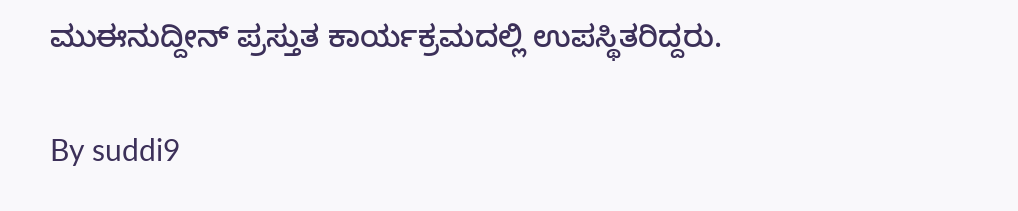ಮುಈನುದ್ದೀನ್ ಪ್ರಸ್ತುತ ಕಾರ್ಯಕ್ರಮದಲ್ಲಿ ಉಪಸ್ಥಿತರಿದ್ದರು.

By suddi9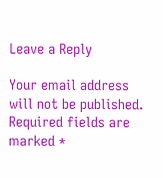Leave a Reply

Your email address will not be published. Required fields are marked *